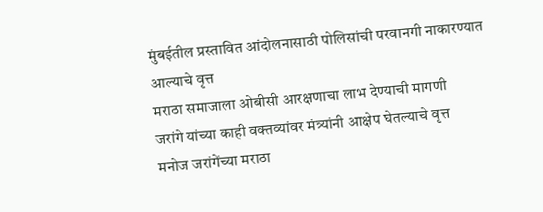मुंबईतील प्रस्तावित आंदोलनासाठी पोलिसांची परवानगी नाकारण्यात आल्याचे वृत्त
मराठा समाजाला ओबीसी आरक्षणाचा लाभ देण्याची मागणी
जरांगे यांच्या काही वक्तव्यांवर मंत्र्यांनी आक्षेप घेतल्याचे वृत्त
मनोज जरांगेंच्या मराठा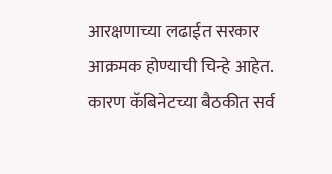आरक्षणाच्या लढाईत सरकार आक्रमक होण्याची चिन्हे आहेत. कारण कॅबिनेटच्या बैठकीत सर्व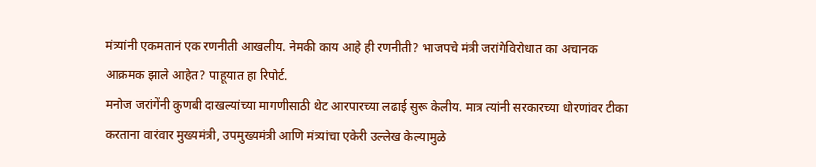मंत्र्यांनी एकमतानं एक रणनीती आखलीय. नेमकी काय आहे ही रणनीती? भाजपचे मंत्री जरांगेविरोधात का अचानक आक्रमक झाले आहेत? पाहूयात हा रिपोर्ट.
मनोज जरांगेंनी कुणबी दाखल्यांच्या मागणीसाठी थेट आरपारच्या लढाई सुरू केलीय. मात्र त्यांनी सरकारच्या धोरणांवर टीका करताना वारंवार मुख्यमंत्री, उपमुख्यमंत्री आणि मंत्र्यांचा एकेरी उल्लेख केल्यामुळे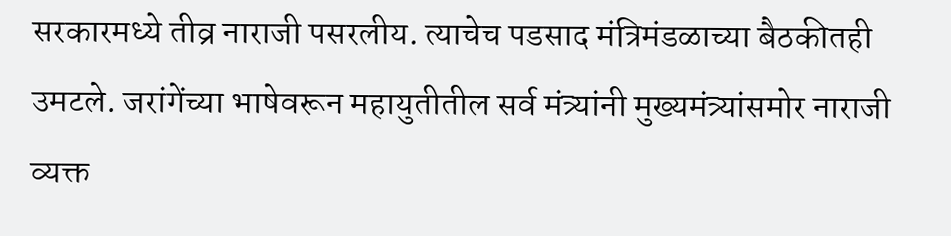सरकारमध्ये तीव्र नाराजी पसरलीय. त्याचेच पडसाद मंत्रिमंडळाच्या बैठकीतही उमटले. जरांगेंच्या भाषेवरून महायुतीतील सर्व मंत्र्यांनी मुख्यमंत्र्यांसमोर नाराजी व्यक्त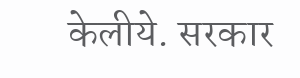केलीये. सरकार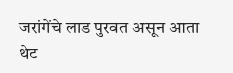जरांगेंचे लाड पुरवत असून आता थेट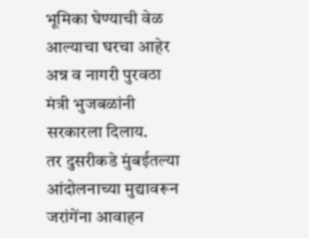भूमिका घेण्याची वेळ आल्याचा घरचा आहेर अन्न व नागरी पुरवठा मंत्री भुजबळांनी सरकारला दिलाय.
तर दुसरीकडे मुंबईतल्या आंदोलनाच्या मुद्यावरून जरांगेंना आवाहन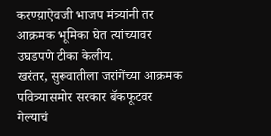करण्य़ाऐवजी भाजप मंत्र्यांनी तर आक्रमक भूमिका घेत त्यांच्यावर उघडपणे टीका केलीय.
खरंतर, सुरूवातीला जरांगेंच्या आक्रमक पवित्र्यासमोर सरकार बॅकफूटवर गेल्याचं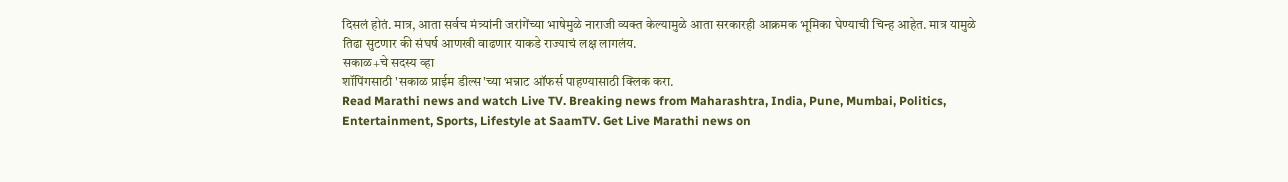दिसलं होतं. मात्र, आता सर्वच मंत्र्यांनी जरांगेंच्या भाषेमुळे नाराजी व्यक्त केल्यामुळे आता सरकारही आक्रमक भूमिका घेण्याची चिन्ह आहेत. मात्र यामुळे तिढा सुटणार की संघर्ष आणखी वाढणार याकडे राज्याचं लक्ष लागलंय.
सकाळ+चे सदस्य व्हा
शॉपिंगसाठी 'सकाळ प्राईम डील्स'च्या भन्नाट ऑफर्स पाहण्यासाठी क्लिक करा.
Read Marathi news and watch Live TV. Breaking news from Maharashtra, India, Pune, Mumbai, Politics, Entertainment, Sports, Lifestyle at SaamTV. Get Live Marathi news on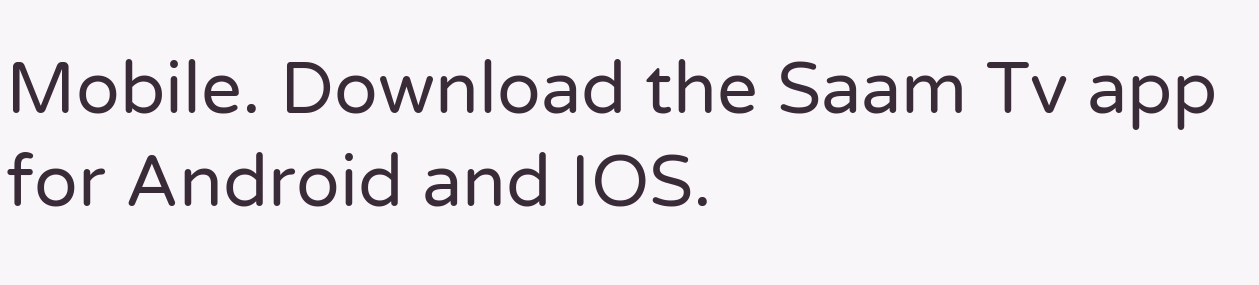Mobile. Download the Saam Tv app for Android and IOS.